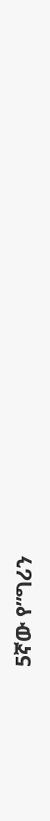5ኛው የ”ግሪን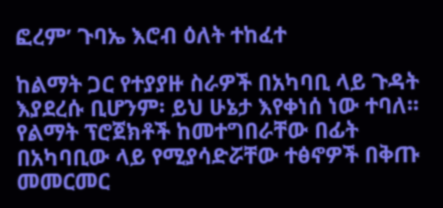ፎረም’ ጉባኤ እሮብ ዕለት ተከፈተ

ከልማት ጋር የተያያዙ ስራዎች በአካባቢ ላይ ጉዳት እያደረሱ ቢሆንም፡ ይህ ሁኔታ እየቀነሰ ነው ተባለ፡፡ የልማት ፕሮጀክቶች ከመተግበራቸው በፊት በአካባቢው ላይ የሚያሳድሯቸው ተፅኖዎች በቅጡ መመርመር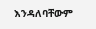እንዳለባቸውም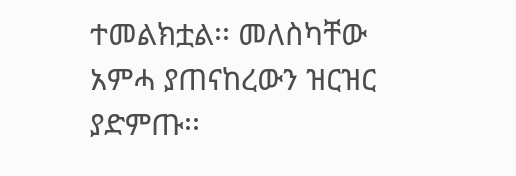ተመልክቷል፡፡ መለስካቸው አምሓ ያጠናከረውን ዝርዝር ያድምጡ፡፡